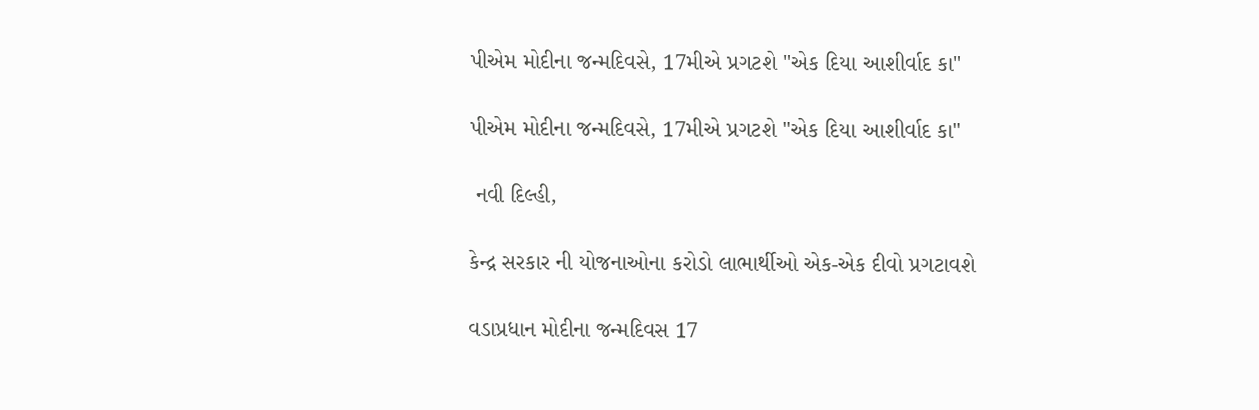પીએમ મોદીના જન્મદિવસે, 17મીએ પ્રગટશે "એક દિયા આશીર્વાદ કા"

પીએમ મોદીના જન્મદિવસે, 17મીએ પ્રગટશે "એક દિયા આશીર્વાદ કા"

 નવી દિલ્હી,

કેન્દ્ર સરકાર ની યોજનાઓના કરોડો લાભાર્થીઓ એક-એક દીવો પ્રગટાવશે

વડાપ્રધાન મોદીના જન્મદિવસ 17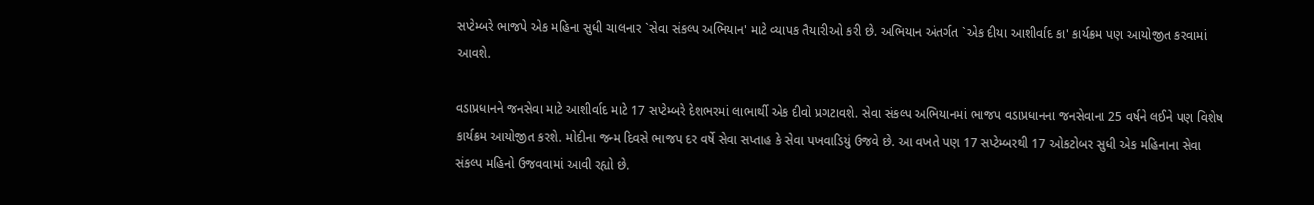સપ્ટેમ્બરે ભાજપે એક મહિના સુધી ચાલનાર `સેવા સંકલ્પ અભિયાન' માટે વ્યાપક તૈયારીઓ કરી છે. અભિયાન અંતર્ગત `એક દીયા આશીર્વાદ કા' કાર્યક્રમ પણ આયોજીત કરવામાં આવશે.

વડાપ્રધાનને જનસેવા માટે આશીર્વાદ માટે 17 સપ્ટેમ્બરે દેશભરમાં લાભાર્થી એક દીવો પ્રગટાવશે. સેવા સંકલ્પ અભિયાનમાં ભાજપ વડાપ્રધાનના જનસેવાના 25 વર્ષને લઈને પણ વિશેષ કાર્યક્રમ આયોજીત કરશે. મોદીના જન્મ દિવસે ભાજપ દર વર્ષે સેવા સપ્તાહ કે સેવા પખવાડિયું ઉજવે છે. આ વખતે પણ 17 સપ્ટેમ્બરથી 17 ઓકટોબર સુધી એક મહિનાના સેવા સંકલ્પ મહિનો ઉજવવામાં આવી રહ્યો છે.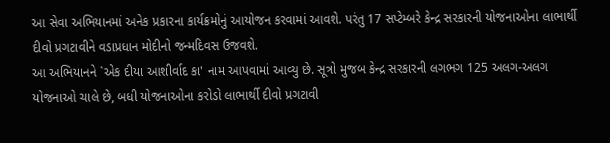આ સેવા અભિયાનમાં અનેક પ્રકારના કાર્યક્રમોનું આયોજન કરવામાં આવશે. પરંતુ 17 સપ્ટેમ્બરે કેન્દ્ર સરકારની યોજનાઓના લાભાર્થી દીવો પ્રગટાવીને વડાપ્રધાન મોદીનો જન્મદિવસ ઉજવશે.
આ અભિયાનને `એક દીયા આશીર્વાદ કા' નામ આપવામાં આવ્યુ છે. સૂત્રો મુજબ કેન્દ્ર સરકારની લગભગ 125 અલગ-અલગ યોજનાઓ ચાલે છે, બધી યોજનાઓના કરોડો લાભાર્થી દીવો પ્રગટાવી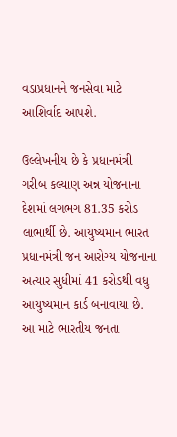વડાપ્રધાનને જનસેવા માટે આશિર્વાદ આપશે.

ઉલ્લેખનીય છે કે પ્રધાનમંત્રી ગરીબ કલ્યાણ અન્ન યોજનાના દેશમાં લગભગ 81.35 કરોડ લાભાર્થી છે. આયુષ્યમાન ભારત પ્રધાનમંત્રી જન આરોગ્ય યોજનાના અત્યાર સુધીમાં 41 કરોડથી વધુ આયુષ્યમાન કાર્ડ બનાવાયા છે. આ માટે ભારતીય જનતા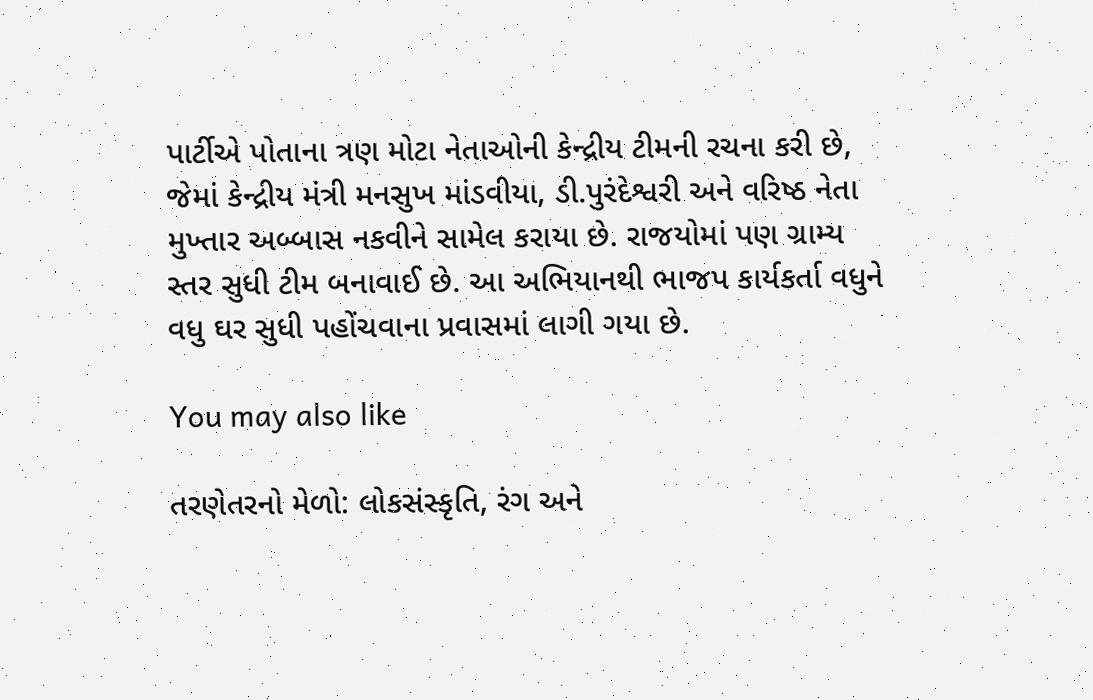પાર્ટીએ પોતાના ત્રણ મોટા નેતાઓની કેન્દ્રીય ટીમની રચના કરી છે, જેમાં કેન્દ્રીય મંત્રી મનસુખ માંડવીયા, ડી.પુરંદેશ્વરી અને વરિષ્ઠ નેતા મુખ્તાર અબ્બાસ નકવીને સામેલ કરાયા છે. રાજયોમાં પણ ગ્રામ્ય સ્તર સુધી ટીમ બનાવાઈ છે. આ અભિયાનથી ભાજપ કાર્યકર્તા વધુને વધુ ઘર સુધી પહોંચવાના પ્રવાસમાં લાગી ગયા છે.

You may also like

તરણેતરનો મેળો: લોકસંસ્કૃતિ, રંગ અને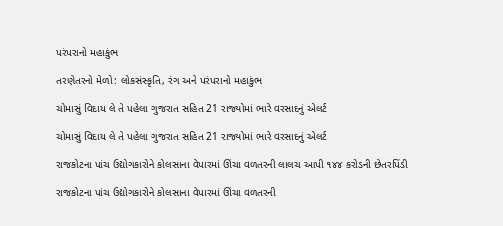પરંપરાનો મહાકુંભ

તરણેતરનો મેળો: લોકસંસ્કૃતિ, રંગ અને પરંપરાનો મહાકુંભ

ચોમાસું વિદાય લે તે પહેલા ગુજરાત સહિત 21 રાજ્યોમાં ભારે વરસાદનું એલર્ટ

ચોમાસું વિદાય લે તે પહેલા ગુજરાત સહિત 21 રાજ્યોમાં ભારે વરસાદનું એલર્ટ

રાજકોટના પાંચ ઉદ્યોગકારોને કોલસાના વેપારમાં ઊંચા વળતરની લાલચ આપી ૧૪૪ કરોડની છેતરપિંડી

રાજકોટના પાંચ ઉદ્યોગકારોને કોલસાના વેપારમાં ઊંચા વળતરની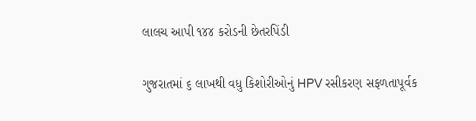લાલચ આપી ૧૪૪ કરોડની છેતરપિંડી

ગુજરાતમાં ૬ લાખથી વધુ કિશોરીઓનું HPV રસીકરણ સફળતાપૂર્વક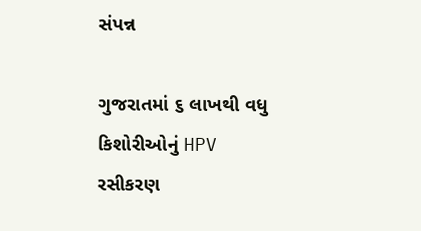સંપન્ન

ગુજરાતમાં ૬ લાખથી વધુ કિશોરીઓનું HPV રસીકરણ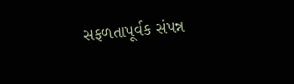સફળતાપૂર્વક સંપન્ન